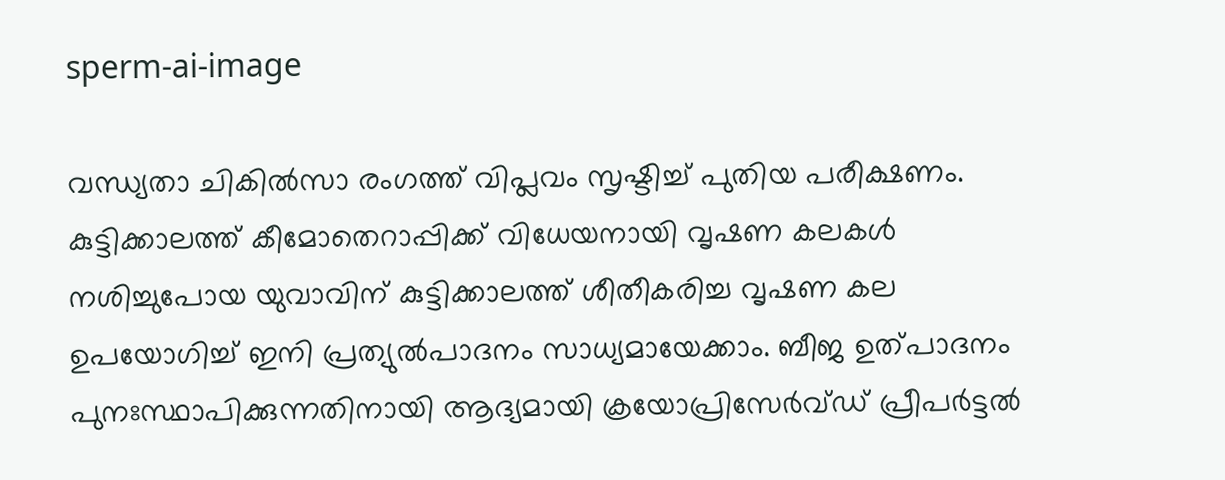sperm-ai-image

വന്ധ്യതാ ചികില്‍സാ രംഗത്ത് വിപ്ലവം സൃഷ്ടിച്ച് പുതിയ പരീക്ഷണം. കുട്ടിക്കാലത്ത് കീമോതെറാപ്പിക്ക് വിധേയനായി വൃഷണ കലകള്‍ നശിച്ചുപോയ യുവാവിന് കുട്ടിക്കാലത്ത് ശീതീകരിച്ച വൃഷണ കല ഉപയോഗിച്ച് ഇനി പ്രത്യുല്‍പാദനം സാധ്യമായേക്കാം. ബീജ ഉത്പാദനം പുനഃസ്ഥാപിക്കുന്നതിനായി ആദ്യമായി ക്രയോപ്രിസേർവ്ഡ് പ്രീപർട്ടൽ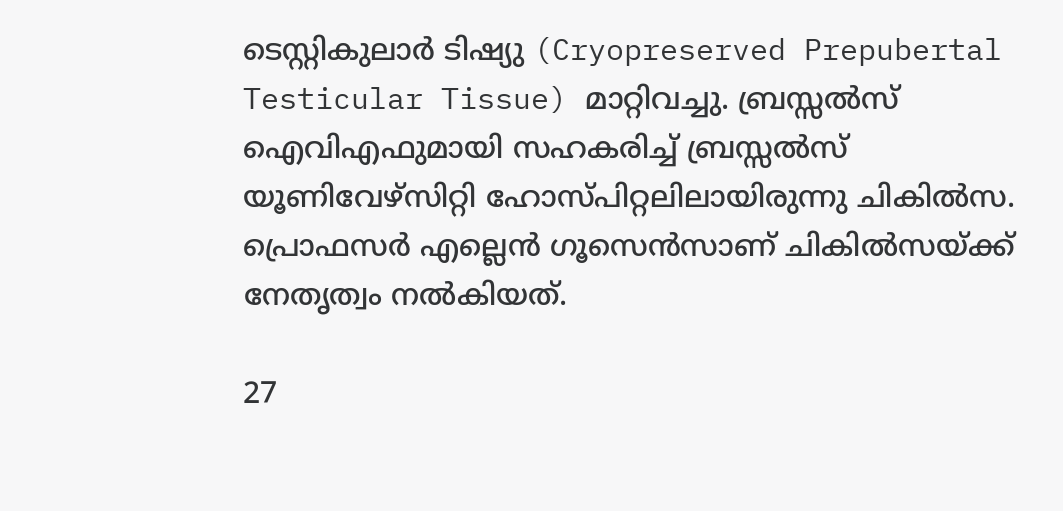ടെസ്റ്റികുലാർ ടിഷ്യു (Cryopreserved Prepubertal Testicular Tissue) മാറ്റിവച്ചു. ബ്രസ്സൽസ് ഐവിഎഫുമായി സഹകരിച്ച് ബ്രസ്സൽസ് യൂണിവേഴ്സിറ്റി ഹോസ്പിറ്റലിലായിരുന്നു ചികില്‍സ. പ്രൊഫസർ എല്ലെൻ ഗൂസെൻസാണ് ചികില്‍സയ്ക്ക് നേതൃത്വം നല്‍കിയത്.

27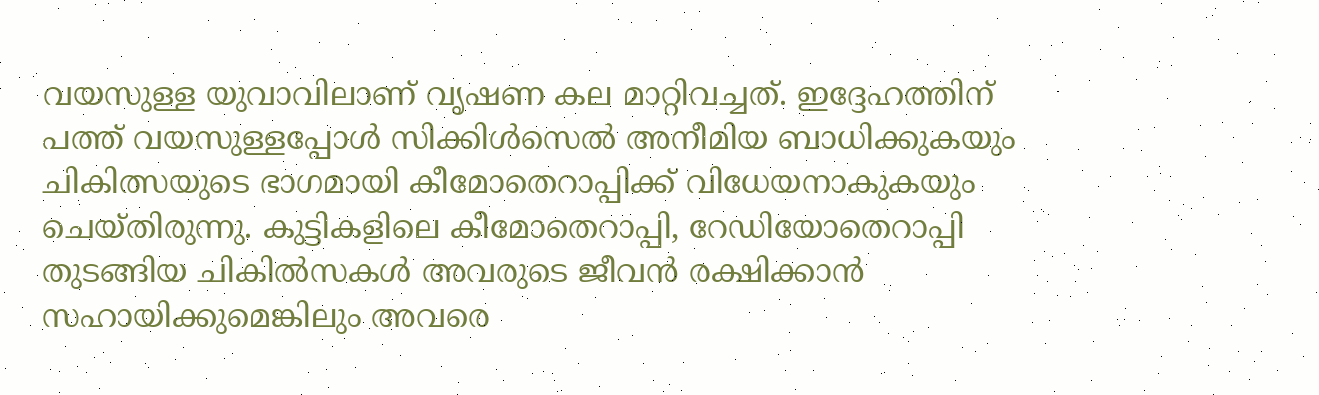വയസുള്ള യുവാവിലാണ് വൃഷണ കല മാറ്റിവച്ചത്. ഇദ്ദേഹത്തിന് പത്ത് വയസുള്ളപ്പോള്‍ സിക്കിള്‍സെല്‍ അനീമിയ ബാധിക്കുകയും ചികിത്സയുടെ ഭാഗമായി കീമോതെറാപ്പിക്ക് വിധേയനാകുകയും ചെയ്തിരുന്നു. കുട്ടികളിലെ കീമോതെറാപ്പി, റേഡിയോതെറാപ്പി തുടങ്ങിയ ചികില്‍സകൾ അവരുടെ ജീവൻ രക്ഷിക്കാൻ സഹായിക്കുമെങ്കിലും അവരെ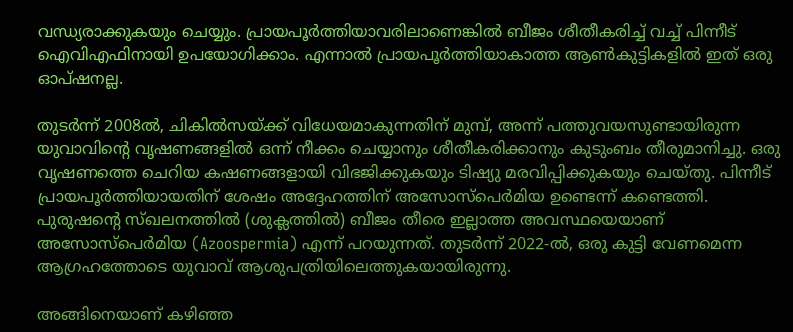വന്ധ്യരാക്കുകയും ചെയ്യും. പ്രായപൂർത്തിയാവരിലാണെങ്കില്‍ ബീജം ശീതീകരിച്ച് വച്ച് പിന്നീട് ഐവിഎഫിനായി ഉപയോഗിക്കാം. എന്നാല്‍ പ്രായപൂർത്തിയാകാത്ത ആൺകുട്ടികളില്‍ ഇത് ഒരു ഓപ്ഷനല്ല.

തുടര്‍ന്ന് 2008ൽ, ചികില്‍സയ്ക്ക് വിധേയമാകുന്നതിന് മുമ്പ്, അന്ന് പത്തുവയസുണ്ടായിരുന്ന യുവാവിന്‍റെ വൃഷണങ്ങളിൽ ഒന്ന് നീക്കം ചെയ്യാനും ശീതീകരിക്കാനും കുടുംബം തീരുമാനിച്ചു. ഒരു വൃഷണത്തെ ചെറിയ കഷണങ്ങളായി വിഭജിക്കുകയും ടിഷ്യു മരവിപ്പിക്കുകയും ചെയ്തു. പിന്നീട് പ്രായപൂര്‍ത്തിയായതിന് ശേഷം അദ്ദേഹത്തിന് അസോസ്‌പെർമിയ ഉണ്ടെന്ന് കണ്ടെത്തി. പുരുഷന്റെ സ്ഖലനത്തിൽ (ശുക്ലത്തിൽ) ബീജം തീരെ ഇല്ലാത്ത അവസ്ഥയെയാണ് അസോസ്‌പെർമിയ (Azoospermia) എന്ന് പറയുന്നത്. തുടര്‍ന്ന് 2022-ൽ, ഒരു കുട്ടി വേണമെന്ന ആഗ്രഹത്തോടെ യുവാവ് ആശുപത്രിയിലെത്തുകയായിരുന്നു.

അങ്ങിനെയാണ് കഴിഞ്ഞ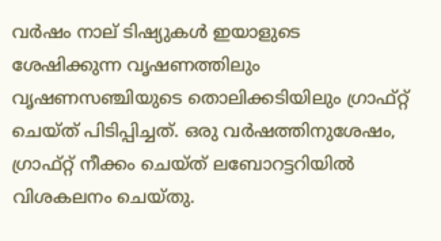വർഷം നാല് ടിഷ്യുകള്‍ ഇയാളുടെ ശേഷിക്കുന്ന വൃഷണത്തിലും വൃഷണസഞ്ചിയുടെ തൊലിക്കടിയിലും ഗ്രാഫ്റ്റ് ചെയ്ത് പിടിപ്പിച്ചത്. ഒരു വർഷത്തിനുശേഷം, ഗ്രാഫ്റ്റ് നീക്കം ചെയ്ത് ലബോറട്ടറിയിൽ വിശകലനം ചെയ്തു.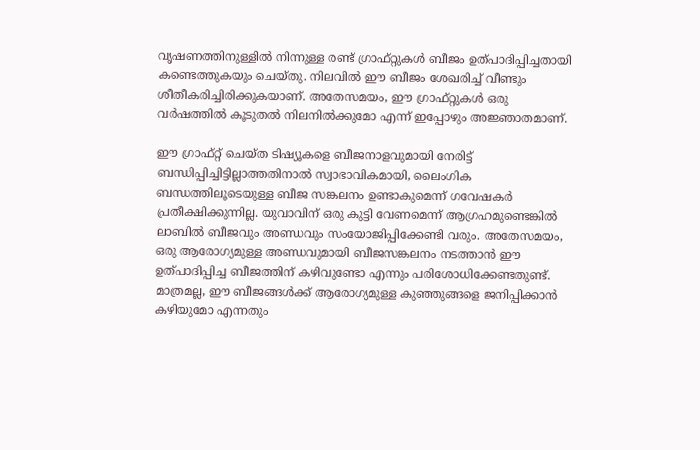വൃഷണത്തിനുള്ളിൽ നിന്നുള്ള രണ്ട് ഗ്രാഫ്റ്റുകൾ ബീജം ഉത്പാദിപ്പിച്ചതായി കണ്ടെത്തുകയും ചെയ്തു. നിലവില്‍ ഈ ബീജം ശേഖരിച്ച് വീണ്ടും ശീതീകരിച്ചിരിക്കുകയാണ്. അതേസമയം, ഈ ഗ്രാഫ്റ്റുകൾ ഒരു വർഷത്തിൽ കൂടുതൽ നിലനിൽക്കുമോ എന്ന് ഇപ്പോഴും അജ്ഞാതമാണ്.

ഈ ഗ്രാഫ്റ്റ് ചെയ്ത ടിഷ്യൂകളെ ബീജനാളവുമായി നേരിട്ട് ബന്ധിപ്പിച്ചിട്ടില്ലാത്തതിനാൽ സ്വാഭാവികമായി, ലൈംഗിക ബന്ധത്തിലൂടെയുള്ള ബീജ സങ്കലനം ഉണ്ടാകുമെന്ന് ഗവേഷകർ പ്രതീക്ഷിക്കുന്നില്ല. യുവാവിന് ഒരു കുട്ടി വേണമെന്ന് ആഗ്രഹമുണ്ടെങ്കിൽ ലാബിൽ ബീജവും അണ്ഡവും സംയോജിപ്പിക്കേണ്ടി വരും. അതേസമയം, ഒരു ആരോഗ്യമുള്ള അണ്ഡവുമായി ബീജസങ്കലനം നടത്താന്‍ ഈ ഉത്പാദിപ്പിച്ച ബീജത്തിന് കഴിവുണ്ടോ എന്നും പരിശോധിക്കേണ്ടതുണ്ട്. മാത്രമല്ല, ഈ ബീജങ്ങൾക്ക് ആരോഗ്യമുള്ള കുഞ്ഞുങ്ങളെ ജനിപ്പിക്കാൻ കഴിയുമോ എന്നതും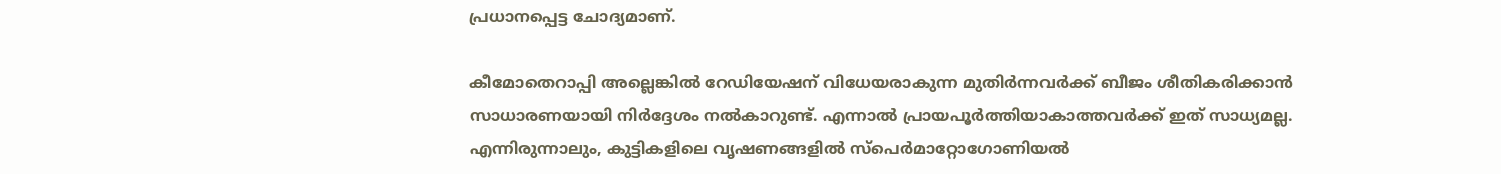പ്രധാനപ്പെട്ട ചോദ്യമാണ്.

കീമോതെറാപ്പി അല്ലെങ്കിൽ റേഡിയേഷന് വിധേയരാകുന്ന മുതിർന്നവർക്ക് ബീജം ശീതികരിക്കാന്‍ സാധാരണയായി നിർദ്ദേശം നല്‍കാറുണ്ട്. എന്നാല്‍ പ്രായപൂർത്തിയാകാത്തവര്‍ക്ക് ഇത് സാധ്യമല്ല. എന്നിരുന്നാലും, കുട്ടികളിലെ വൃഷണങ്ങളിൽ സ്‌പെർമാറ്റോഗോണിയൽ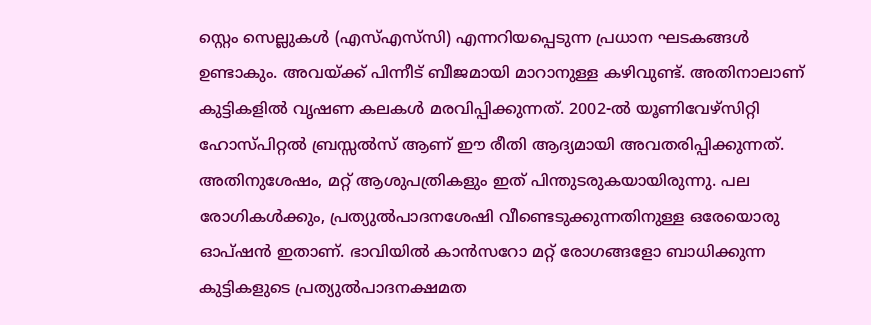സ്റ്റെം സെല്ലുകൾ (എസ്‌എസ്‌സി) എന്നറിയപ്പെടുന്ന പ്രധാന ഘടകങ്ങൾ ഉണ്ടാകും. അവയ്ക്ക് പിന്നീട് ബീജമായി മാറാനുള്ള കഴിവുണ്ട്. അതിനാലാണ് കുട്ടികളില്‍ വൃഷണ കലകള്‍ മരവിപ്പിക്കുന്നത്. 2002-ൽ യൂണിവേഴ്സിറ്റി ഹോസ്പിറ്റൽ ബ്രസ്സൽസ് ആണ് ഈ രീതി ആദ്യമായി അവതരിപ്പിക്കുന്നത്. അതിനുശേഷം, മറ്റ് ആശുപത്രികളും ഇത് പിന്തുടരുകയായിരുന്നു. പല രോഗികൾക്കും, പ്രത്യുൽപാദനശേഷി വീണ്ടെടുക്കുന്നതിനുള്ള ഒരേയൊരു ഓപ്ഷൻ ഇതാണ്. ഭാവിയില്‍ കാന്‍സറോ മറ്റ് രോഗങ്ങളോ ബാധിക്കുന്ന കുട്ടികളുടെ പ്രത്യുൽപാദനക്ഷമത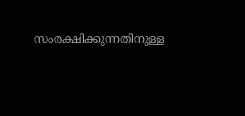സംരക്ഷിക്കുന്നതിനുള്ള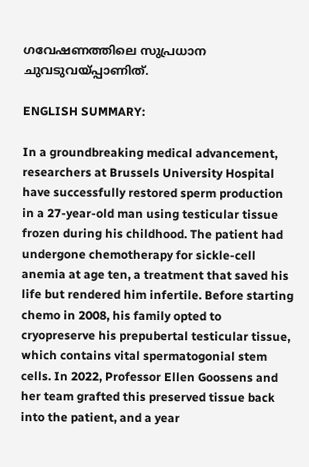ഗവേഷണത്തിലെ സുപ്രധാന ചുവടുവയ്പ്പാണിത്.

ENGLISH SUMMARY:

In a groundbreaking medical advancement, researchers at Brussels University Hospital have successfully restored sperm production in a 27-year-old man using testicular tissue frozen during his childhood. The patient had undergone chemotherapy for sickle-cell anemia at age ten, a treatment that saved his life but rendered him infertile. Before starting chemo in 2008, his family opted to cryopreserve his prepubertal testicular tissue, which contains vital spermatogonial stem cells. In 2022, Professor Ellen Goossens and her team grafted this preserved tissue back into the patient, and a year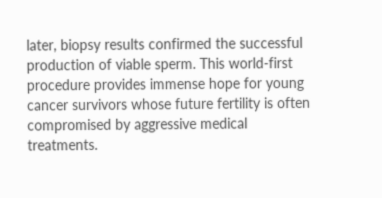later, biopsy results confirmed the successful production of viable sperm. This world-first procedure provides immense hope for young cancer survivors whose future fertility is often compromised by aggressive medical treatments.